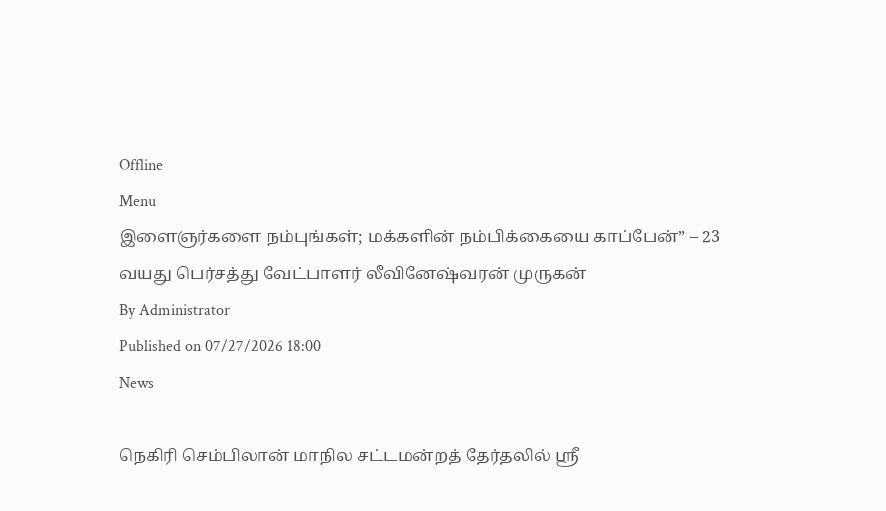Offline
Menu
இளைஞர்களை நம்புங்கள்; மக்களின் நம்பிக்கையை காப்பேன்” – 23 வயது பெர்சத்து வேட்பாளர் லீவினேஷ்வரன் முருகன்
By Administrator
Published on 07/27/2026 18:00
News

நெகிரி செம்பிலான் மாநில சட்டமன்றத் தேர்தலில் ஸ்ரீ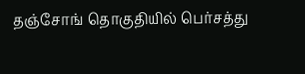தஞ்சோங் தொகுதியில் பெர்சத்து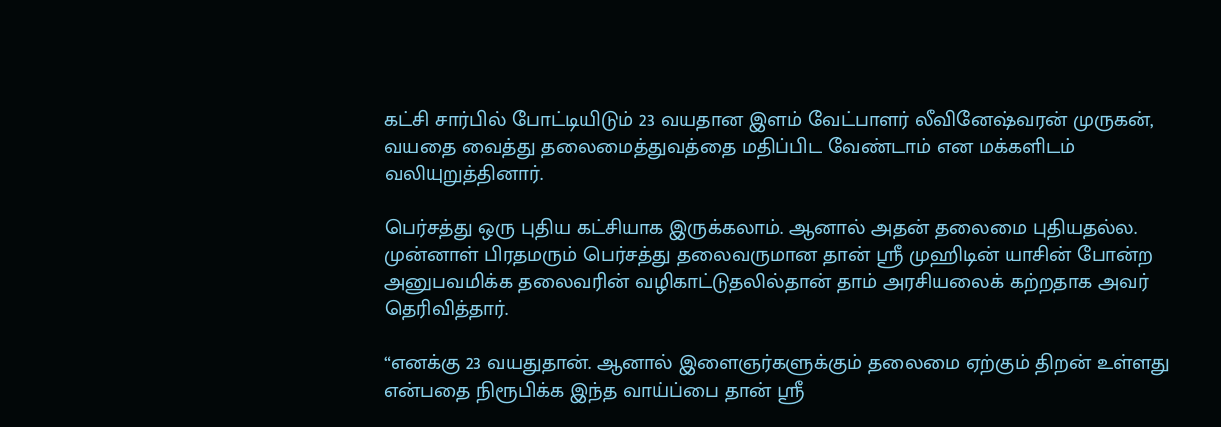கட்சி சார்பில் போட்டியிடும் 23 வயதான இளம் வேட்பாளர் லீவினேஷ்வரன் முருகன், வயதை வைத்து தலைமைத்துவத்தை மதிப்பிட வேண்டாம் என மக்களிடம் வலியுறுத்தினார்.

பெர்சத்து ஒரு புதிய கட்சியாக இருக்கலாம். ஆனால் அதன் தலைமை புதியதல்ல. முன்னாள் பிரதமரும் பெர்சத்து தலைவருமான தான் ஸ்ரீ முஹிடின் யாசின் போன்ற அனுபவமிக்க தலைவரின் வழிகாட்டுதலில்தான் தாம் அரசியலைக் கற்றதாக அவர் தெரிவித்தார்.

“எனக்கு 23 வயதுதான். ஆனால் இளைஞர்களுக்கும் தலைமை ஏற்கும் திறன் உள்ளது என்பதை நிரூபிக்க இந்த வாய்ப்பை தான் ஸ்ரீ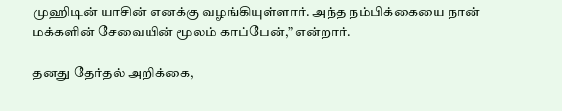முஹிடின் யாசின் எனக்கு வழங்கியுள்ளார். அந்த நம்பிக்கையை நான் மக்களின் சேவையின் மூலம் காப்பேன்,” என்றார்.

தனது தேர்தல் அறிக்கை,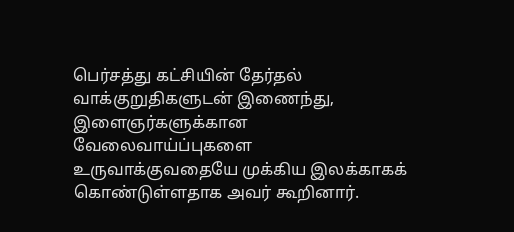பெர்சத்து கட்சியின் தேர்தல் வாக்குறுதிகளுடன் இணைந்து, இளைஞர்களுக்கான வேலைவாய்ப்புகளை உருவாக்குவதையே முக்கிய இலக்காகக் கொண்டுள்ளதாக அவர் கூறினார்.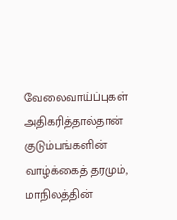வேலைவாய்ப்புகள் அதிகரித்தால்தான் குடும்பங்களின் வாழ்க்கைத் தரமும், மாநிலத்தின்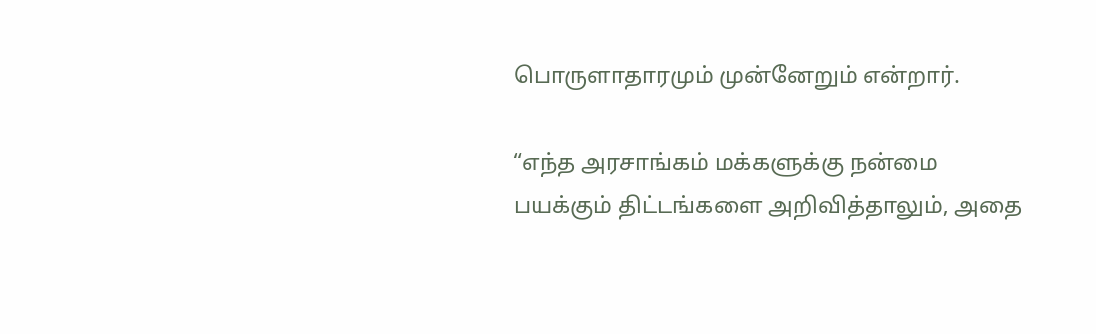பொருளாதாரமும் முன்னேறும் என்றார்.

“எந்த அரசாங்கம் மக்களுக்கு நன்மை பயக்கும் திட்டங்களை அறிவித்தாலும், அதை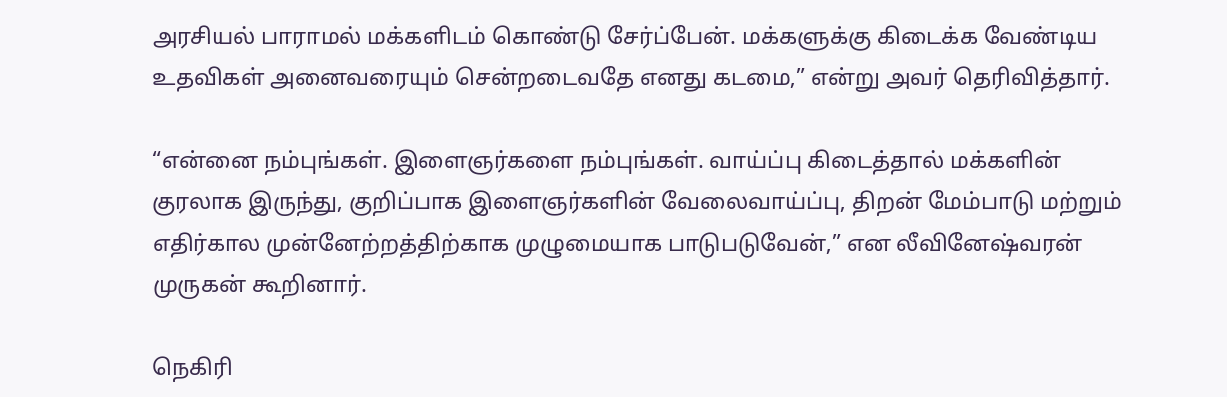அரசியல் பாராமல் மக்களிடம் கொண்டு சேர்ப்பேன். மக்களுக்கு கிடைக்க வேண்டிய உதவிகள் அனைவரையும் சென்றடைவதே எனது கடமை,” என்று அவர் தெரிவித்தார்.

“என்னை நம்புங்கள். இளைஞர்களை நம்புங்கள். வாய்ப்பு கிடைத்தால் மக்களின் குரலாக இருந்து, குறிப்பாக இளைஞர்களின் வேலைவாய்ப்பு, திறன் மேம்பாடு மற்றும் எதிர்கால முன்னேற்றத்திற்காக முழுமையாக பாடுபடுவேன்,” என லீவினேஷ்வரன் முருகன் கூறினார்.

நெகிரி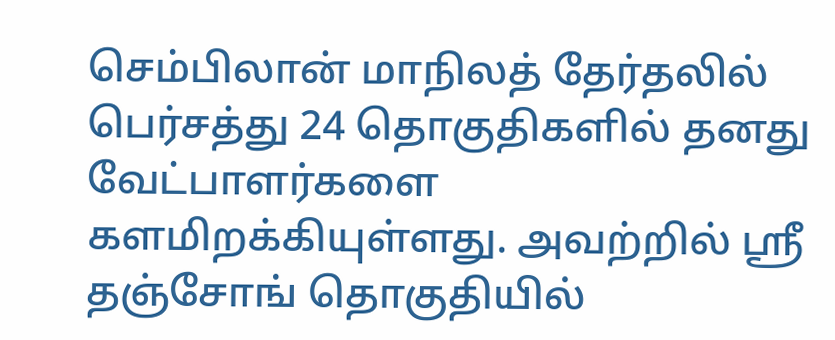செம்பிலான் மாநிலத் தேர்தலில் பெர்சத்து 24 தொகுதிகளில் தனது வேட்பாளர்களை களமிறக்கியுள்ளது. அவற்றில் ஸ்ரீ தஞ்சோங் தொகுதியில்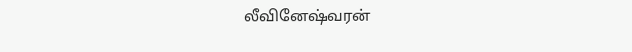லீவினேஷ்வரன்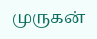முருகன்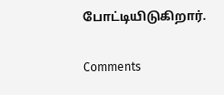போட்டியிடுகிறார்.

Comments